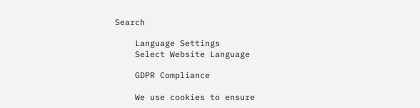Search

    Language Settings
    Select Website Language

    GDPR Compliance

    We use cookies to ensure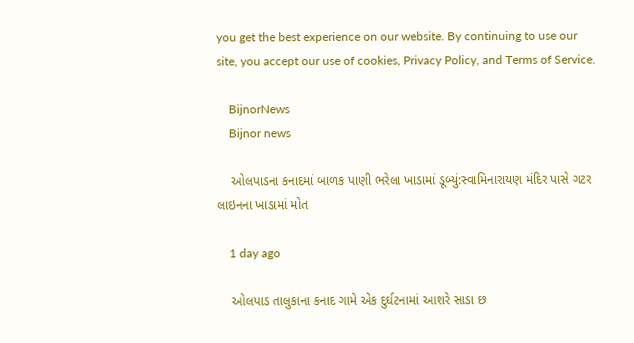you get the best experience on our website. By continuing to use our site, you accept our use of cookies, Privacy Policy, and Terms of Service.

    BijnorNews
    Bijnor news

    ઓલપાડના કનાદમાં બાળક પાણી ભરેલા ખાડામાં ડૂબ્યું:સ્વામિનારાયણ મંદિર પાસે ગટર લાઇનના ખાડામાં મોત

    1 day ago

    ઓલપાડ તાલુકાના કનાદ ગામે એક દુર્ઘટનામાં આશરે સાડા છ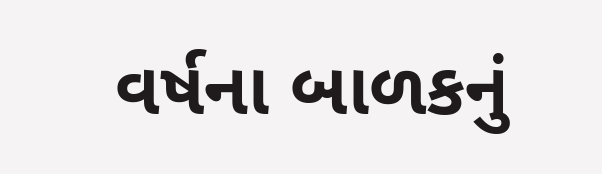વર્ષના બાળકનું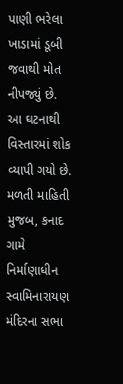પાણી ભરેલા ખાડામાં ડૂબી જવાથી મોત નીપજ્યું છે. આ ઘટનાથી વિસ્તારમાં શોક વ્યાપી ગયો છે. મળતી માહિતી મુજબ, કનાદ ગામે નિર્માણાધીન સ્વામિનારાયણ મંદિરના સભા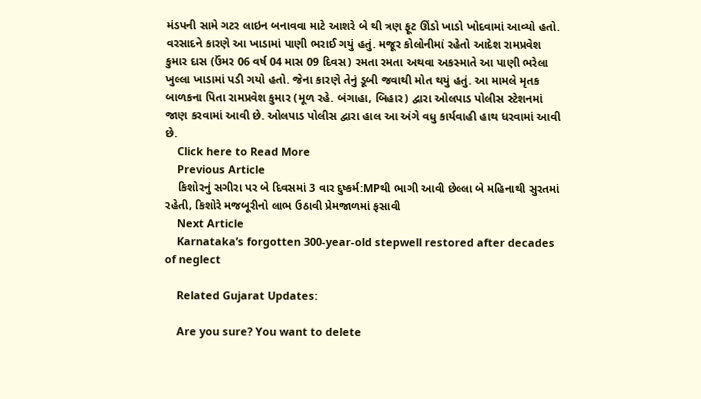મંડપની સામે ગટર લાઇન બનાવવા માટે આશરે બે થી ત્રણ ફૂટ ઊંડો ખાડો ખોદવામાં આવ્યો હતો. વરસાદને કારણે આ ખાડામાં પાણી ભરાઈ ગયું હતું. મજૂર કોલોનીમાં રહેતો આદેશ રામપ્રવેશ કુમાર દાસ (ઉંમર 06 વર્ષ 04 માસ 09 દિવસ) રમતા રમતા અથવા અકસ્માતે આ પાણી ભરેલા ખુલ્લા ખાડામાં પડી ગયો હતો. જેના કારણે તેનું ડૂબી જવાથી મોત થયું હતું. આ મામલે મૃતક બાળકના પિતા રામપ્રવેશ કુમાર (મૂળ રહે. બંગાહા, બિહાર) દ્વારા ઓલપાડ પોલીસ સ્ટેશનમાં જાણ કરવામાં આવી છે. ઓલપાડ પોલીસ દ્વારા હાલ આ અંગે વધુ કાર્યવાહી હાથ ધરવામાં આવી છે.
    Click here to Read More
    Previous Article
    કિશોરનું સગીરા પર બે દિવસમાં 3 વાર દુષ્કર્મ:MPથી ભાગી આવી છેલ્લા બે મહિનાથી સુરતમાં રહેતી, કિશોરે મજબૂરીનો લાભ ઉઠાવી પ્રેમજાળમાં ફસાવી
    Next Article
    Karnataka’s forgotten 300-year-old stepwell restored after decades of neglect

    Related Gujarat Updates:

    Are you sure? You want to delete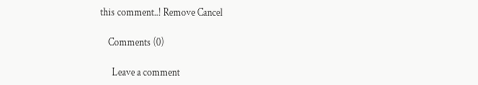this comment..! Remove Cancel

    Comments (0)

      Leave a comment